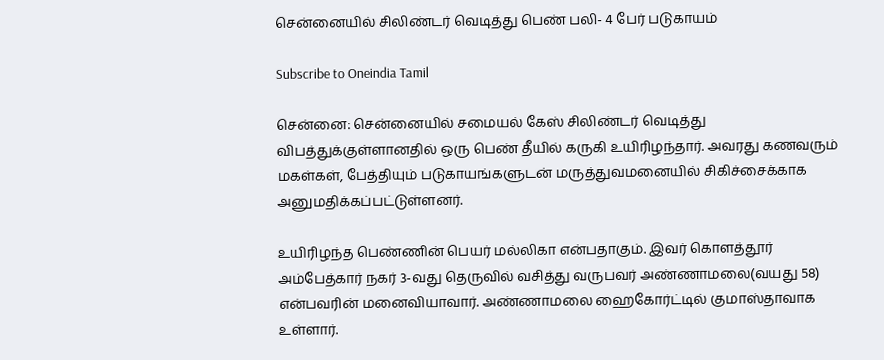சென்னையில் சிலிண்டர் வெடித்து பெண் பலி- 4 பேர் படுகாயம்

Subscribe to Oneindia Tamil

சென்னை: சென்னையில் சமையல் கேஸ் சிலிண்டர் வெடித்து விபத்துக்குள்ளானதில் ஒரு பெண் தீயில் கருகி உயிரிழந்தார். அவரது கணவரும் மகள்கள், பேத்தியும் படுகாயங்களுடன் மருத்துவமனையில் சிகிச்சைக்காக அனுமதிக்கப்பட்டுள்ளனர்.

உயிரிழந்த பெண்ணின் பெயர் மல்லிகா என்பதாகும். இவர் கொளத்தூர் அம்பேத்கார் நகர் 3-வது தெருவில் வசித்து வருபவர் அண்ணாமலை(வயது 58) என்பவரின் மனைவியாவார். அண்ணாமலை ஹைகோர்ட்டில் குமாஸ்தாவாக உள்ளார்.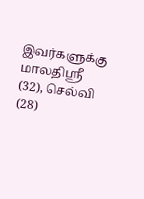இவர்களுக்கு மாலதிஸ்ரீ (32), செல்வி (28)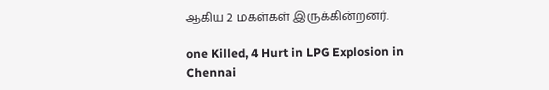ஆகிய 2 மகள்கள் இருக்கின்றனர்.

one Killed, 4 Hurt in LPG Explosion in Chennai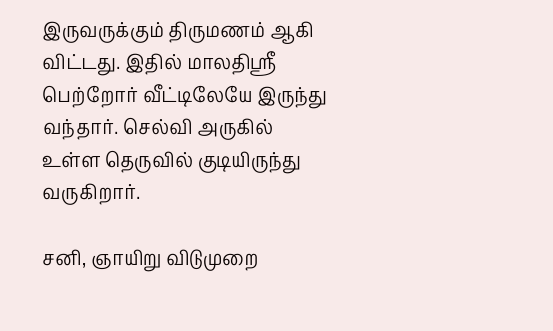இருவருக்கும் திருமணம் ஆகி விட்டது. இதில் மாலதிஸ்ரீ பெற்றோர் வீட்டிலேயே இருந்து வந்தார். செல்வி அருகில் உள்ள தெருவில் குடியிருந்து வருகிறார்.

சனி, ஞாயிறு விடுமுறை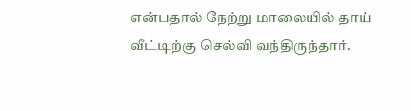என்பதால் நேற்று மாலையில் தாய் வீட்டிற்கு செல்வி வந்திருந்தார்.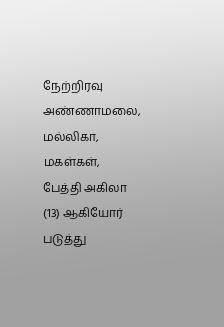நேற்றிரவு அண்ணாமலை, மல்லிகா, மகள்கள், பேத்தி அகிலா (13) ஆகியோர் படுத்து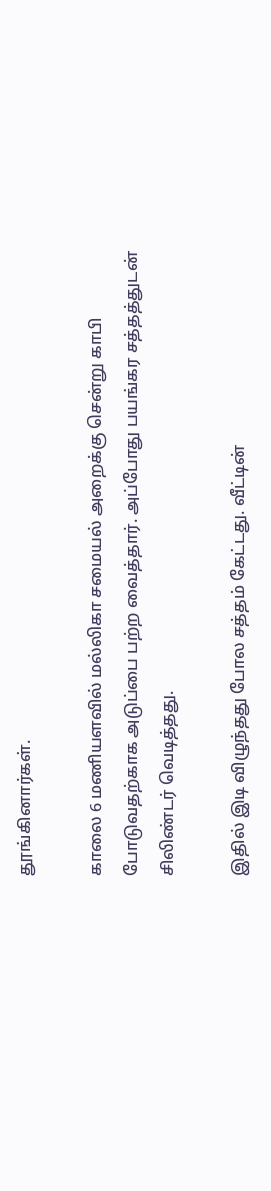தூங்கினார்கள்.

காலை 6 மணியளவில் மல்லிகா சமையல் அறைக்கு சென்று காபி போடுவதற்காக அடுப்பை பற்ற வைத்தார். அப்போது பயங்கர சத்தத்துடன் சிலிண்டர் வெடித்தது.

இதில் இடி விழுந்தது போல சத்தம் கேட்டது. வீட்டின்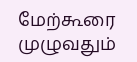மேற்கூரை முழுவதும்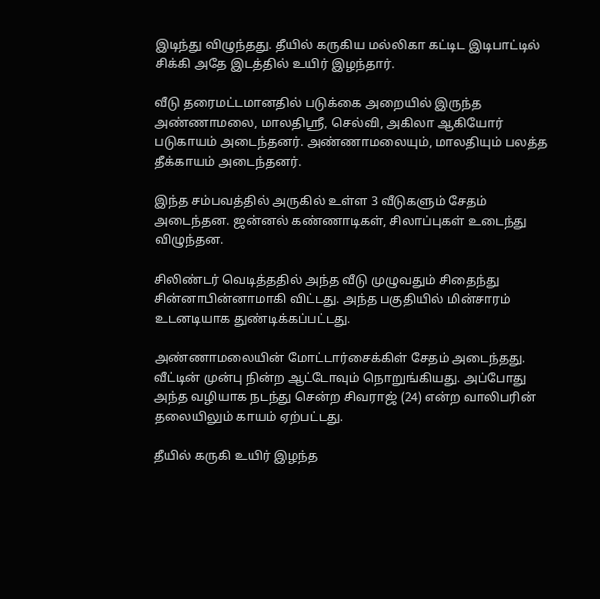இடிந்து விழுந்தது. தீயில் கருகிய மல்லிகா கட்டிட இடிபாட்டில் சிக்கி அதே இடத்தில் உயிர் இழந்தார்.

வீடு தரைமட்டமானதில் படுக்கை அறையில் இருந்த அண்ணாமலை, மாலதிஸ்ரீ, செல்வி, அகிலா ஆகியோர் படுகாயம் அடைந்தனர். அண்ணாமலையும், மாலதியும் பலத்த தீக்காயம் அடைந்தனர்.

இந்த சம்பவத்தில் அருகில் உள்ள 3 வீடுகளும் சேதம் அடைந்தன. ஜன்னல் கண்ணாடிகள், சிலாப்புகள் உடைந்து விழுந்தன.

சிலிண்டர் வெடித்ததில் அந்த வீடு முழுவதும் சிதைந்து சின்னாபின்னாமாகி விட்டது. அந்த பகுதியில் மின்சாரம் உடனடியாக துண்டிக்கப்பட்டது.

அண்ணாமலையின் மோட்டார்சைக்கிள் சேதம் அடைந்தது. வீட்டின் முன்பு நின்ற ஆட்டோவும் நொறுங்கியது. அப்போது அந்த வழியாக நடந்து சென்ற சிவராஜ் (24) என்ற வாலிபரின் தலையிலும் காயம் ஏற்பட்டது.

தீயில் கருகி உயிர் இழந்த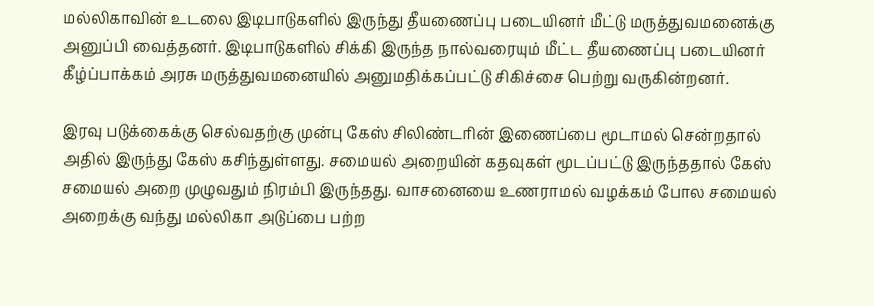மல்லிகாவின் உடலை இடிபாடுகளில் இருந்து தீயணைப்பு படையினர் மீட்டு மருத்துவமனைக்கு அனுப்பி வைத்தனர். இடிபாடுகளில் சிக்கி இருந்த நால்வரையும் மீட்ட தீயணைப்பு படையினர் கீழ்ப்பாக்கம் அரசு மருத்துவமனையில் அனுமதிக்கப்பட்டு சிகிச்சை பெற்று வருகின்றனர்.

இரவு படுக்கைக்கு செல்வதற்கு முன்பு கேஸ் சிலிண்டரின் இணைப்பை மூடாமல் சென்றதால் அதில் இருந்து கேஸ் கசிந்துள்ளது. சமையல் அறையின் கதவுகள் மூடப்பட்டு இருந்ததால் கேஸ் சமையல் அறை முழுவதும் நிரம்பி இருந்தது. வாசனையை உணராமல் வழக்கம் போல சமையல் அறைக்கு வந்து மல்லிகா அடுப்பை பற்ற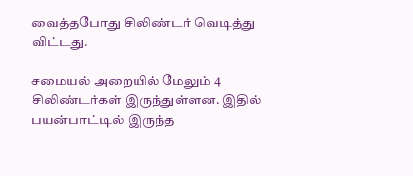வைத்தபோது சிலிண்டர் வெடித்து விட்டது.

சமையல் அறையில் மேலும் 4 சிலிண்டர்கள் இருந்துள்ளன. இதில் பயன்பாட்டில் இருந்த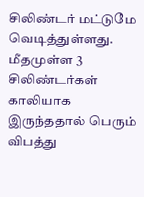சிலிண்டர் மட்டுமே வெடித்துள்ளது. மீதமுள்ள 3 சிலிண்டர்கள் காலியாக இருந்ததால் பெரும் விபத்து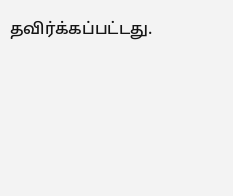தவிர்க்கப்பட்டது.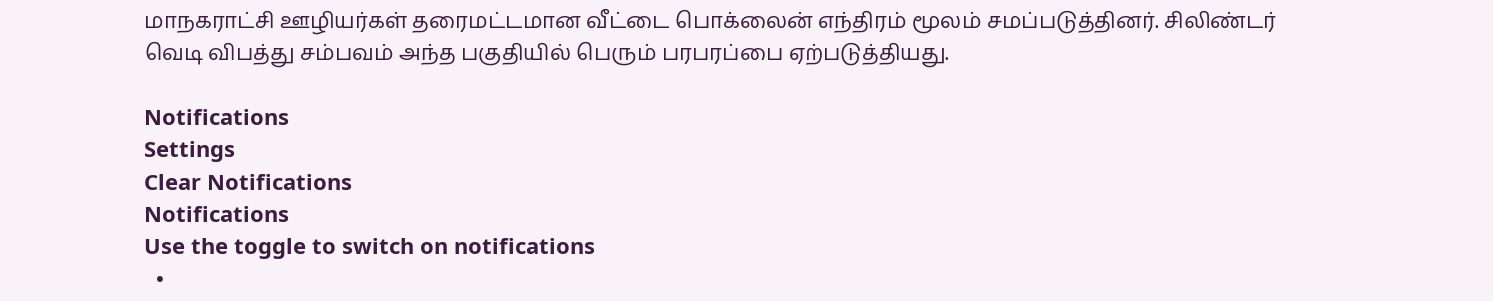மாநகராட்சி ஊழியர்கள் தரைமட்டமான வீட்டை பொக்லைன் எந்திரம் மூலம் சமப்படுத்தினர். சிலிண்டர் வெடி விபத்து சம்பவம் அந்த பகுதியில் பெரும் பரபரப்பை ஏற்படுத்தியது.

Notifications
Settings
Clear Notifications
Notifications
Use the toggle to switch on notifications
  •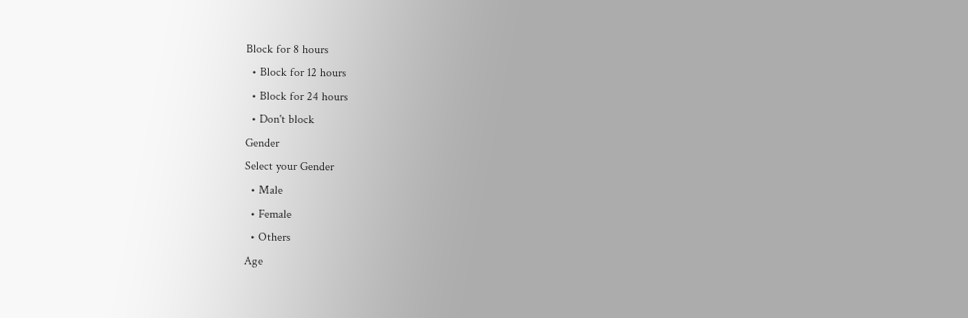Block for 8 hours
  • Block for 12 hours
  • Block for 24 hours
  • Don't block
Gender
Select your Gender
  • Male
  • Female
  • Others
Age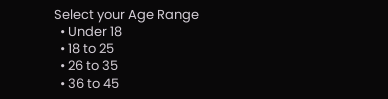Select your Age Range
  • Under 18
  • 18 to 25
  • 26 to 35
  • 36 to 45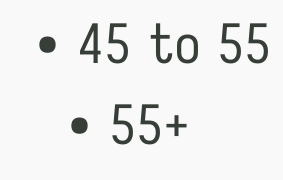• 45 to 55
  • 55+